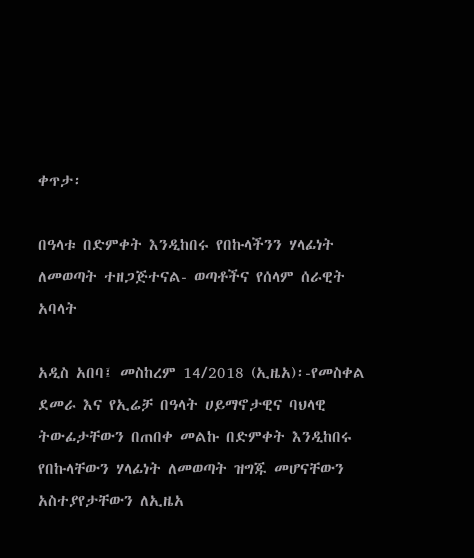ቀጥታ፡

በዓላቱ በድምቀት እንዲከበሩ የበኩላችንን ሃላፊነት ለመወጣት ተዘጋጅተናል- ወጣቶችና የሰላም ሰራዊት አባላት

አዲስ አበባ፤ መስከረም 14/2018 (ኢዜአ)፡-የመስቀል ደመራ እና የኢሬቻ በዓላት ሀይማኖታዊና ባህላዊ ትውፊታቸውን በጠበቀ መልኩ በድምቀት እንዲከበሩ የበኩላቸውን ሃላፊነት ለመወጣት ዝግጁ መሆናቸውን አስተያየታቸውን ለኢዜአ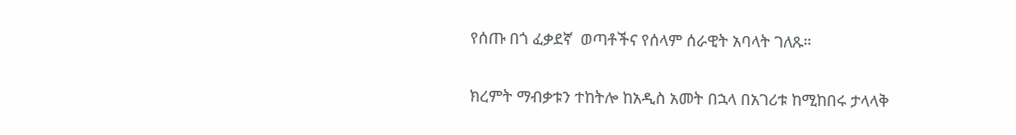የሰጡ በጎ ፈቃደኛ  ወጣቶችና የሰላም ሰራዊት አባላት ገለጹ።

ክረምት ማብቃቱን ተከትሎ ከአዲስ አመት በኋላ በአገሪቱ ከሚከበሩ ታላላቅ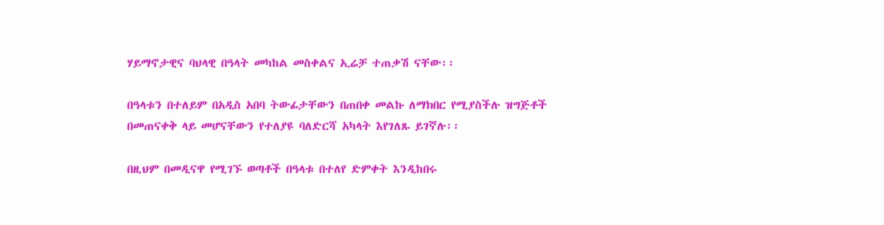ሃይማኖታዊና ባህላዊ በዓላት መካከል መስቀልና ኢሬቻ ተጠቃሽ ናቸው፡፡

በዓላቱን በተለይም በአዲስ አበባ ትውፊታቸውን በጠበቀ መልኩ ለማክበር የሚያስችሉ ዝግጅቶች በመጠናቀቅ ላይ መሆናቸውን የተለያዩ ባለድርሻ አካላት እየገለጹ ይገኛሉ፡፡

በዚህም በመዲናዋ የሚገኙ ወጣቶች በዓላቱ በተለየ ድምቀት እንዲከበሩ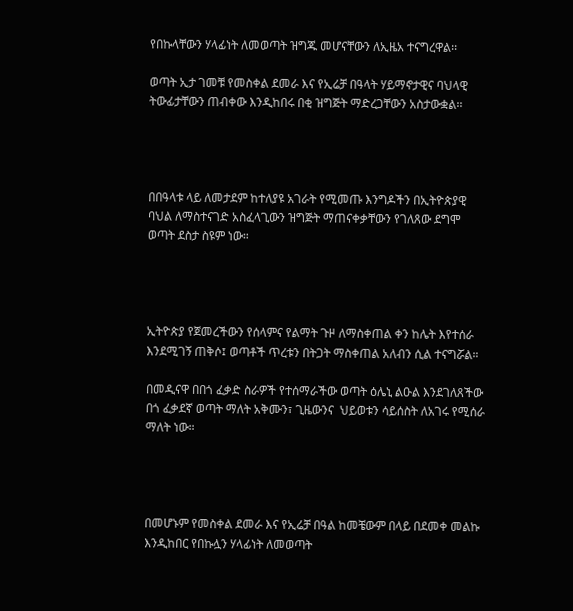የበኩላቸውን ሃላፊነት ለመወጣት ዝግጁ መሆናቸውን ለኢዜአ ተናግረዋል፡፡

ወጣት ኢታ ገመቹ የመስቀል ደመራ እና የኢሬቻ በዓላት ሃይማኖታዊና ባህላዊ ትውፊታቸውን ጠብቀው እንዲከበሩ በቂ ዝግጅት ማድረጋቸውን አስታውቋል፡፡




በበዓላቱ ላይ ለመታደም ከተለያዩ አገራት የሚመጡ እንግዶችን በኢትዮጵያዊ ባህል ለማስተናገድ አስፈላጊውን ዝግጅት ማጠናቀቃቸውን የገለጸው ደግሞ ወጣት ደስታ ስዩም ነው።




ኢትዮጵያ የጀመረችውን የሰላምና የልማት ጉዞ ለማስቀጠል ቀን ከሌት እየተሰራ እንደሚገኝ ጠቅሶ፤ ወጣቶች ጥረቱን በትጋት ማስቀጠል አለብን ሲል ተናግሯል።

በመዲናዋ በበጎ ፈቃድ ስራዎች የተሰማራችው ወጣት ዕሌኒ ልዑል እንደገለጸችው በጎ ፈቃደኛ ወጣት ማለት አቅሙን፣ ጊዜውንና  ህይወቱን ሳይሰስት ለአገሩ የሚሰራ ማለት ነው።




በመሆኑም የመስቀል ደመራ እና የኢሬቻ በዓል ከመቼውም በላይ በደመቀ መልኩ እንዲከበር የበኩሏን ሃላፊነት ለመወጣት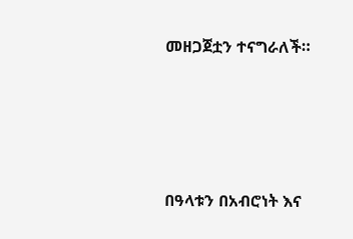መዘጋጀቷን ተናግራለች።




በዓላቱን በአብሮነት እና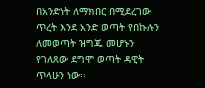በአንድነት ለማክበር በሚደረገው ጥረት እንደ አንድ ወጣት የበኩሉን ለመወጣት ዝግጁ መሆኑን የገለጸው ደግሞ ወጣት ዳዊት ጥላሁን ነው፡፡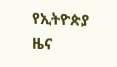የኢትዮጵያ ዜና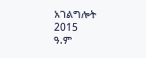አገልግሎት
2015
ዓ.ም